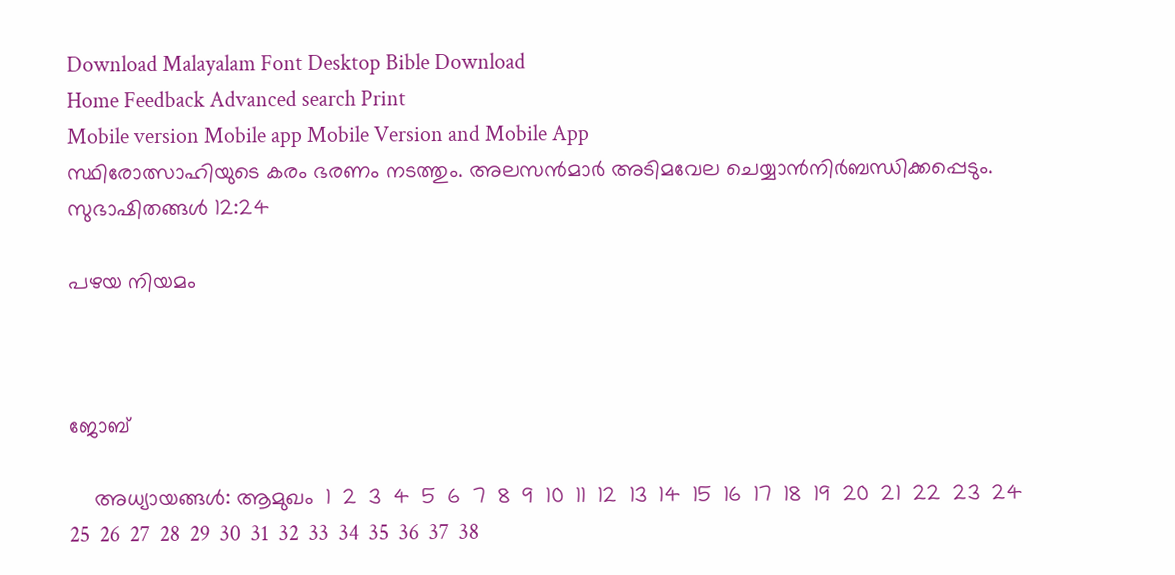Download Malayalam Font Desktop Bible Download
Home Feedback Advanced search Print
Mobile version Mobile app Mobile Version and Mobile App
സ്ഥിരോത്സാഹിയുടെ കരം ഭരണം നടത്തും. അലസന്‍മാര്‍ അടിമവേല ചെയ്യാന്‍നിര്‍ബന്ധിക്കപ്പെടും.
സുഭാഷിതങ്ങള്‍ 12:24

പഴയ നിയമം



ജോബ്

    അധ്യായങ്ങള്‍: ആമുഖം  1  2  3  4  5  6  7  8  9  10  11  12  13  14  15  16  17  18  19  20  21  22  23  24  25  26  27  28  29  30  31  32  33  34  35  36  37  38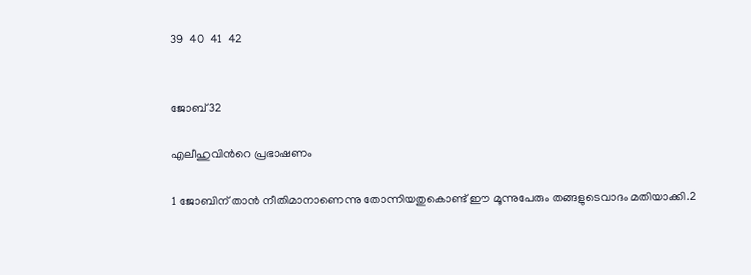39  40  41  42


ജോബ്32

എലീഹുവിന്‍റെ പ്രഭാഷണം

1 ജോബിന് താന്‍ നീതിമാനാണെന്നു തോന്നിയതുകൊണ്ട് ഈ മൂന്നുപേരും തങ്ങളുടെവാദം മതിയാക്കി.2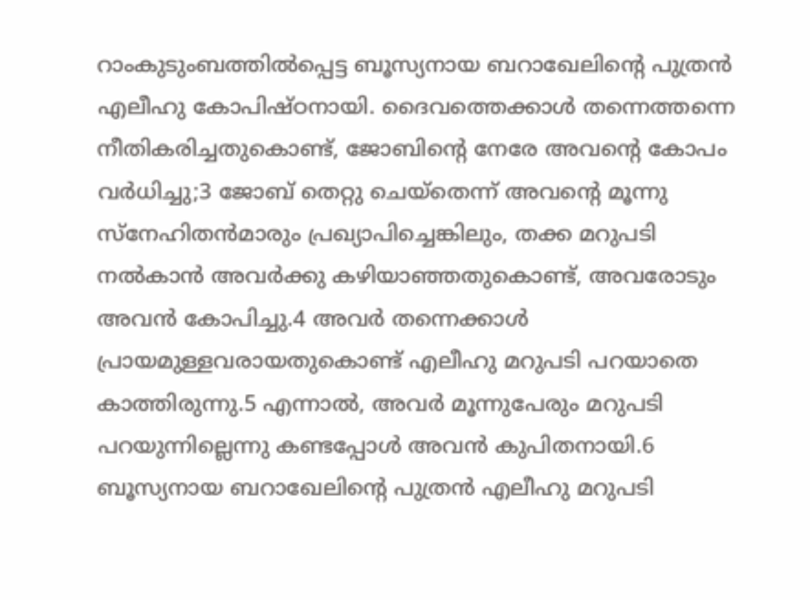റാംകുടുംബത്തില്‍പ്പെട്ട ബൂസ്യനായ ബറാഖേലിന്‍റെ പുത്രന്‍ എലീഹു കോപിഷ്ഠനായി. ദൈവത്തെക്കാള്‍ തന്നെത്തന്നെ നീതികരിച്ചതുകൊണ്ട്, ജോബിന്‍റെ നേരേ അവന്‍റെ കോപം വര്‍ധിച്ചു;3 ജോബ് തെറ്റു ചെയ്തെന്ന് അവന്‍റെ മൂന്നു സ്നേഹിതന്‍മാരും പ്രഖ്യാപിച്ചെങ്കിലും, തക്ക മറുപടി നല്‍കാന്‍ അവര്‍ക്കു കഴിയാഞ്ഞതുകൊണ്ട്, അവരോടും അവന്‍ കോപിച്ചു.4 അവര്‍ തന്നെക്കാള്‍ പ്രായമുള്ളവരായതുകൊണ്ട് എലീഹു മറുപടി പറയാതെ കാത്തിരുന്നു.5 എന്നാല്‍, അവര്‍ മൂന്നുപേരും മറുപടി പറയുന്നില്ലെന്നു കണ്ടപ്പോള്‍ അവന്‍ കുപിതനായി.6 ബൂസ്യനായ ബറാഖേലിന്‍റെ പുത്രന്‍ എലീഹു മറുപടി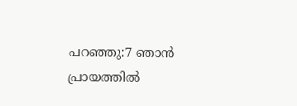പറഞ്ഞു:7 ഞാന്‍ പ്രായത്തില്‍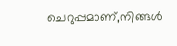ചെറുപ്പമാണ്,നിങ്ങള്‍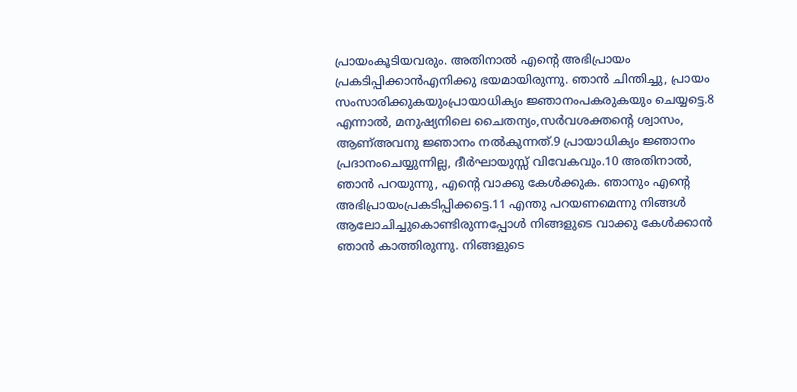പ്രായംകൂടിയവരും. അതിനാല്‍ എന്‍റെ അഭിപ്രായം പ്രകടിപ്പിക്കാന്‍എനിക്കു ഭയമായിരുന്നു. ഞാന്‍ ചിന്തിച്ചു, പ്രായം സംസാരിക്കുകയുംപ്രായാധിക്യം ജ്ഞാനംപകരുകയും ചെയ്യട്ടെ.8 എന്നാല്‍, മനുഷ്യനിലെ ചൈതന്യം,സര്‍വശക്തന്‍റെ ശ്വാസം, ആണ്അവനു ജ്ഞാനം നല്‍കുന്നത്.9 പ്രായാധിക്യം ജ്ഞാനം പ്രദാനംചെയ്യുന്നില്ല, ദീര്‍ഘായുസ്സ് വിവേകവും.10 അതിനാല്‍, ഞാന്‍ പറയുന്നു, എന്‍റെ വാക്കു കേള്‍ക്കുക. ഞാനും എന്‍റെ അഭിപ്രായംപ്രകടിപ്പിക്കട്ടെ.11 എന്തു പറയണമെന്നു നിങ്ങള്‍ ആലോചിച്ചുകൊണ്ടിരുന്നപ്പോള്‍ നിങ്ങളുടെ വാക്കു കേള്‍ക്കാന്‍ ഞാന്‍ കാത്തിരുന്നു. നിങ്ങളുടെ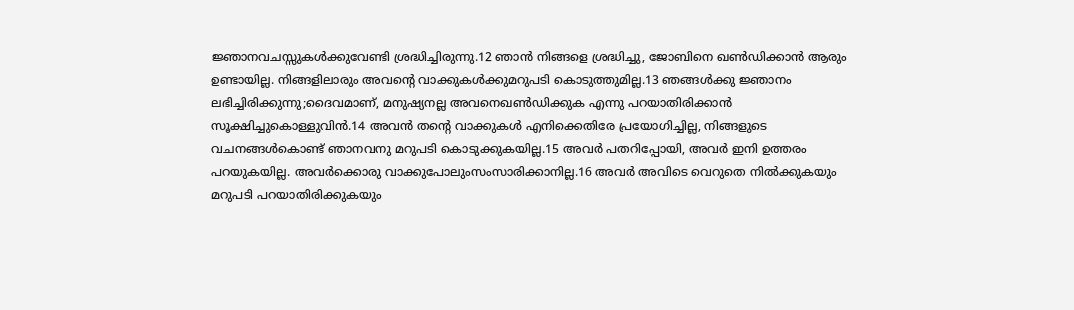ജ്ഞാനവചസ്സുകള്‍ക്കുവേണ്ടി ശ്രദ്ധിച്ചിരുന്നു.12 ഞാന്‍ നിങ്ങളെ ശ്രദ്ധിച്ചു, ജോബിനെ ഖണ്‍ഡിക്കാന്‍ ആരും ഉണ്ടായില്ല. നിങ്ങളിലാരും അവന്‍റെ വാക്കുകള്‍ക്കുമറുപടി കൊടുത്തുമില്ല.13 ഞങ്ങള്‍ക്കു ജ്ഞാനം ലഭിച്ചിരിക്കുന്നു;ദൈവമാണ്, മനുഷ്യനല്ല അവനെഖണ്‍ഡിക്കുക എന്നു പറയാതിരിക്കാന്‍ സൂക്ഷിച്ചുകൊള്ളുവിന്‍.14 അവന്‍ തന്‍റെ വാക്കുകള്‍ എനിക്കെതിരേ പ്രയോഗിച്ചില്ല, നിങ്ങളുടെ വചനങ്ങള്‍കൊണ്ട് ഞാനവനു മറുപടി കൊടുക്കുകയില്ല.15 അവര്‍ പതറിപ്പോയി, അവര്‍ ഇനി ഉത്തരം പറയുകയില്ല. അവര്‍ക്കൊരു വാക്കുപോലുംസംസാരിക്കാനില്ല.16 അവര്‍ അവിടെ വെറുതെ നില്‍ക്കുകയും മറുപടി പറയാതിരിക്കുകയും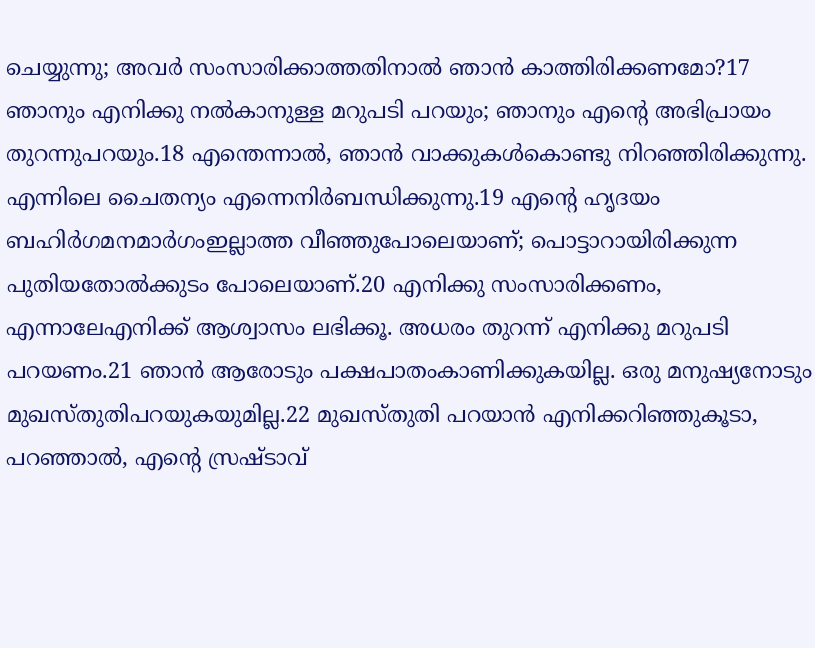ചെയ്യുന്നു; അവര്‍ സംസാരിക്കാത്തതിനാല്‍ ഞാന്‍ കാത്തിരിക്കണമോ?17 ഞാനും എനിക്കു നല്‍കാനുള്ള മറുപടി പറയും; ഞാനും എന്‍റെ അഭിപ്രായം തുറന്നുപറയും.18 എന്തെന്നാല്‍, ഞാന്‍ വാക്കുകള്‍കൊണ്ടു നിറഞ്ഞിരിക്കുന്നു. എന്നിലെ ചൈതന്യം എന്നെനിര്‍ബന്ധിക്കുന്നു.19 എന്‍റെ ഹൃദയം ബഹിര്‍ഗമനമാര്‍ഗംഇല്ലാത്ത വീഞ്ഞുപോലെയാണ്; പൊട്ടാറായിരിക്കുന്ന പുതിയതോല്‍ക്കുടം പോലെയാണ്.20 എനിക്കു സംസാരിക്കണം, എന്നാലേഎനിക്ക് ആശ്വാസം ലഭിക്കൂ. അധരം തുറന്ന് എനിക്കു മറുപടി പറയണം.21 ഞാന്‍ ആരോടും പക്ഷപാതംകാണിക്കുകയില്ല. ഒരു മനുഷ്യനോടും മുഖസ്തുതിപറയുകയുമില്ല.22 മുഖസ്തുതി പറയാന്‍ എനിക്കറിഞ്ഞുകൂടാ, പറഞ്ഞാല്‍, എന്‍റെ സ്രഷ്ടാവ്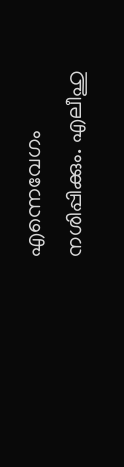എന്നെവേഗം നശിപ്പിക്കും. എലീഹു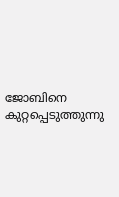ജോബിനെ കുറ്റപ്പെടുത്തുന്നു